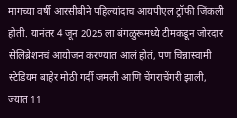मागच्या वर्षी आरसीबीने पहिल्यांदाच आयपीएल ट्रॉफी जिंकली होती. यानंतर 4 जून 2025 ला बंगळुरूमध्ये टीमकडून जोरदार सेलिब्रेशनचं आयोजन करण्यात आलं होतं, पण चिन्नास्वामी स्टेडियम बाहेर मोठी गर्दी जमली आणि चेंगराचेंगरी झाली, ज्यात 11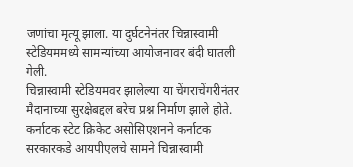जणांचा मृत्यू झाला. या दुर्घटनेनंतर चिन्नास्वामी स्टेडियममध्ये सामन्यांच्या आयोजनावर बंदी घातली गेली.
चिन्नास्वामी स्टेडियमवर झालेल्या या चेंगराचेंगरीनंतर मैदानाच्या सुरक्षेबद्दल बरेच प्रश्न निर्माण झाले होते. कर्नाटक स्टेट क्रिकेट असोसिएशनने कर्नाटक सरकारकडे आयपीएलचे सामने चिन्नास्वामी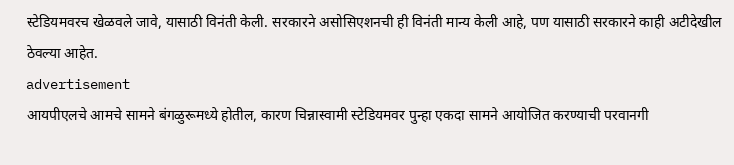स्टेडियमवरच खेळवले जावे, यासाठी विनंती केली. सरकारने असोसिएशनची ही विनंती मान्य केली आहे, पण यासाठी सरकारने काही अटीदेखील ठेवल्या आहेत.
advertisement
आयपीएलचे आमचे सामने बंगळुरूमध्ये होतील, कारण चिन्नास्वामी स्टेडियमवर पुन्हा एकदा सामने आयोजित करण्याची परवानगी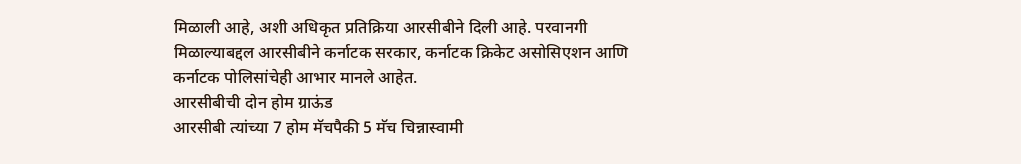मिळाली आहे, अशी अधिकृत प्रतिक्रिया आरसीबीने दिली आहे. परवानगी मिळाल्याबद्दल आरसीबीने कर्नाटक सरकार, कर्नाटक क्रिकेट असोसिएशन आणि कर्नाटक पोलिसांचेही आभार मानले आहेत.
आरसीबीची दोन होम ग्राऊंड
आरसीबी त्यांच्या 7 होम मॅचपैकी 5 मॅच चिन्नास्वामी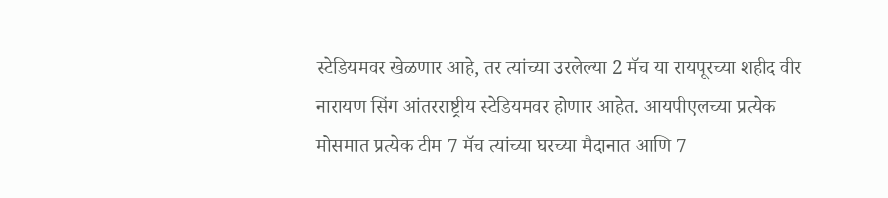स्टेडियमवर खेळणार आहे, तर त्यांच्या उरलेल्या 2 मॅच या रायपूरच्या शहीद वीर नारायण सिंग आंतरराष्ट्रीय स्टेडियमवर होणार आहेत. आयपीएलच्या प्रत्येक मोसमात प्रत्येक टीम 7 मॅच त्यांच्या घरच्या मैदानात आणि 7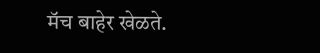मॅच बाहेर खेळते.